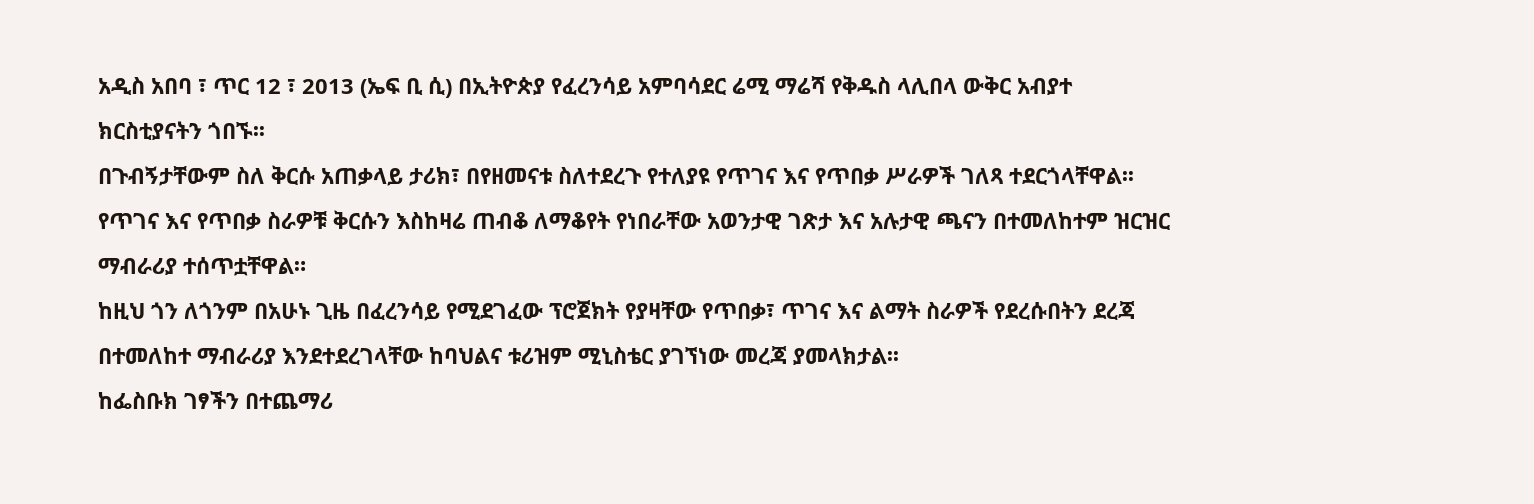አዲስ አበባ ፣ ጥር 12 ፣ 2013 (ኤፍ ቢ ሲ) በኢትዮጵያ የፈረንሳይ አምባሳደር ሬሚ ማሬሻ የቅዱስ ላሊበላ ውቅር አብያተ ክርስቲያናትን ጎበኙ፡፡
በጉብኝታቸውም ስለ ቅርሱ አጠቃላይ ታሪክ፣ በየዘመናቱ ስለተደረጉ የተለያዩ የጥገና እና የጥበቃ ሥራዎች ገለጻ ተደርጎላቸዋል፡፡
የጥገና እና የጥበቃ ስራዎቹ ቅርሱን እስከዛሬ ጠብቆ ለማቆየት የነበራቸው አወንታዊ ገጽታ እና አሉታዊ ጫናን በተመለከተም ዝርዝር ማብራሪያ ተሰጥቷቸዋል።
ከዚህ ጎን ለጎንም በአሁኑ ጊዜ በፈረንሳይ የሚደገፈው ፕሮጀክት የያዛቸው የጥበቃ፣ ጥገና እና ልማት ስራዎች የደረሱበትን ደረጃ በተመለከተ ማብራሪያ እንደተደረገላቸው ከባህልና ቱሪዝም ሚኒስቴር ያገኘነው መረጃ ያመላክታል፡፡
ከፌስቡክ ገፃችን በተጨማሪ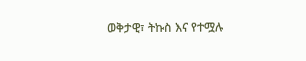ወቅታዊ፣ ትኩስ እና የተሟሉ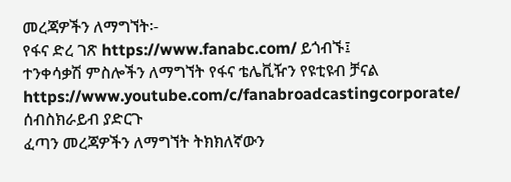መረጃዎችን ለማግኘት፡-
የፋና ድረ ገጽ https://www.fanabc.com/ ይጎብኙ፤
ተንቀሳቃሽ ምስሎችን ለማግኘት የፋና ቴሌቪዥን የዩቲዩብ ቻናል https://www.youtube.com/c/fanabroadcastingcorporate/ ሰብስክራይብ ያድርጉ
ፈጣን መረጃዎችን ለማግኘት ትክክለኛውን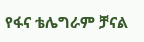የፋና ቴሌግራም ቻናል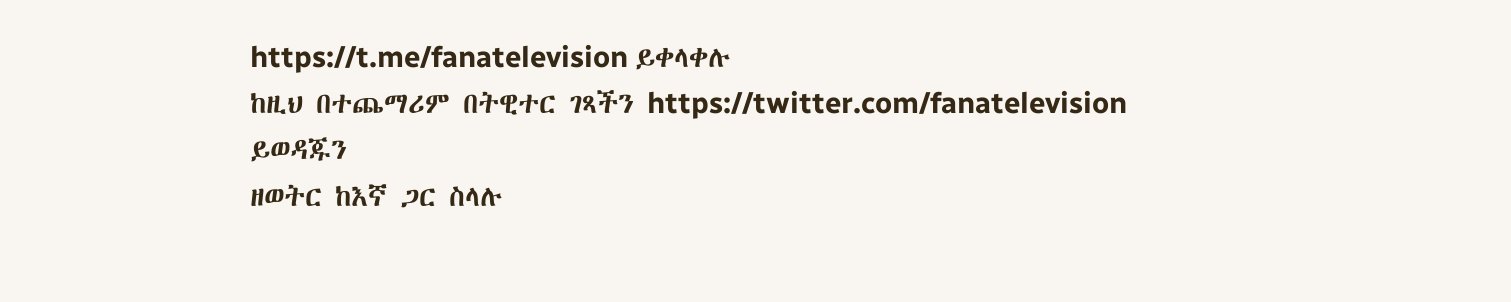https://t.me/fanatelevision ይቀላቀሉ
ከዚህ በተጨማሪም በትዊተር ገጻችን https://twitter.com/fanatelevision ይወዳጁን
ዘወትር ከእኛ ጋር ስላሉ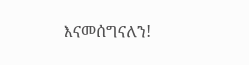እናመሰግናለን!